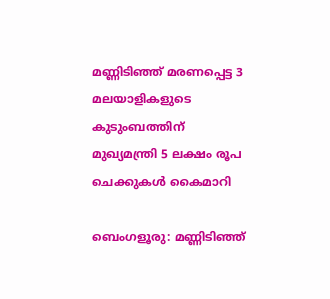മണ്ണിടിഞ്ഞ് മരണപ്പെട്ട 3 മലയാളികളുടെ കുടുംബത്തിന് മുഖ്യമന്ത്രി 5 ലക്ഷം രൂപ ചെക്കുകൾ കൈമാറി

ബെംഗളൂരു: മണ്ണിടിഞ്ഞ്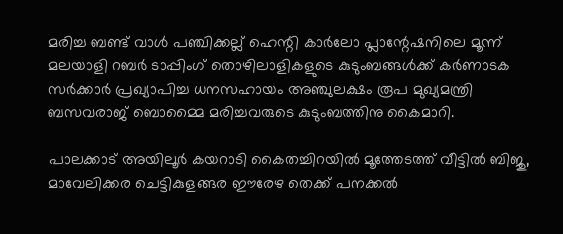മരിച്ച ബണ്ട് വാൾ പഞ്ചിക്കല്ല് ഹെന്റി കാർലോ പ്ലാന്റേഷനിലെ മൂന്ന് മലയാളി റബർ ടാപ്പിംഗ് തൊഴിലാളികളുടെ കുടുംബങ്ങൾക്ക് കർണാടക സർക്കാർ പ്രഖ്യാപിച്ച ധനസഹായം അഞ്ചുലക്ഷം രൂപ മുഖ്യമന്ത്രി ബസവരാജ് ബൊമ്മൈ മരിച്ചവരുടെ കുടുംബത്തിനു കൈമാറി.

പാലക്കാട് അയിലൂർ കയറാടി കൈതച്ചിറയിൽ മൂത്തേടത്ത് വീട്ടിൽ ബിജു, മാവേലിക്കര ചെട്ടികുളങ്ങര ഈരേഴ തെക്ക് പനക്കൽ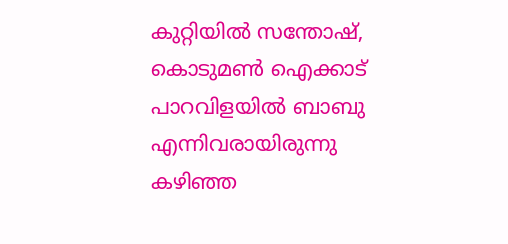കുറ്റിയിൽ സന്തോഷ്, കൊടുമൺ ഐക്കാട് പാറവിളയിൽ ബാബു എന്നിവരായിരുന്നു കഴിഞ്ഞ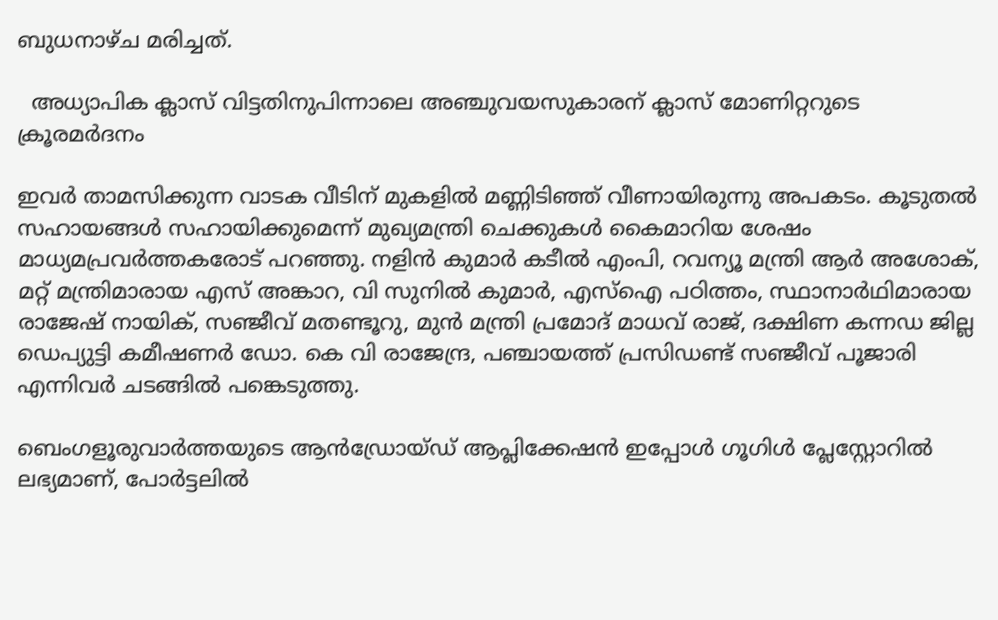ബുധനാഴ്ച മരിച്ചത്.

  അധ്യാപിക ക്ലാസ് വിട്ടതിനുപിന്നാലെ അഞ്ചുവയസുകാരന് ക്ലാസ് മോണിറ്ററുടെ ക്രൂരമർദനം

ഇവർ താമസിക്കുന്ന വാടക വീടിന് മുകളിൽ മണ്ണിടിഞ്ഞ് വീണായിരുന്നു അപകടം. കൂടുതൽ സഹായങ്ങൾ സഹായിക്കുമെന്ന് മുഖ്യമന്ത്രി ചെക്കുകൾ കൈമാറിയ ശേഷം മാധ്യമപ്രവർത്തകരോട് പറഞ്ഞു. നളിൻ കുമാർ കടീൽ എംപി, റവന്യൂ മന്ത്രി ആർ അശോക്, മറ്റ് മന്ത്രിമാരായ എസ് അങ്കാറ, വി സുനിൽ കുമാർ, എസ്ഐ പഠിത്തം, സ്ഥാനാർഥിമാരായ രാജേഷ് നായിക്, സഞ്ജീവ് മതണ്ടൂറു, മുൻ മന്ത്രി പ്രമോദ് മാധവ് രാജ്, ദക്ഷിണ കന്നഡ ജില്ല ഡെപ്യുട്ടി കമീഷണർ ഡോ. കെ വി രാജേന്ദ്ര, പഞ്ചായത്ത് പ്രസിഡണ്ട് സഞ്ജീവ് പൂജാരി എന്നിവർ ചടങ്ങിൽ പങ്കെടുത്തു.

ബെംഗളൂരുവാർത്തയുടെ ആൻഡ്രോയ്ഡ് ആപ്ലിക്കേഷൻ ഇപ്പോൾ ഗൂഗിൾ പ്ലേസ്റ്റോറിൽ ലഭ്യമാണ്, പോർട്ടലിൽ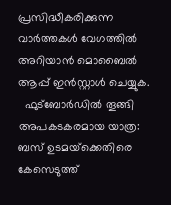പ്രസിദ്ധീകരിക്കുന്ന വാർത്തകൾ വേഗത്തിൽ അറിയാൻ മൊബൈൽ ആപ്പ് ഇൻസ്റ്റാൾ ചെയ്യുക.
  ഫുട്‌ബോർഡിൽ തൂങ്ങി അപകടകരമായ യാത്ര: ബസ് ഉടമയ്‌ക്കെതിരെ കേസെടുത്ത്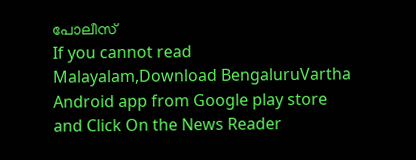പോലീസ്
If you cannot read Malayalam,Download BengaluruVartha Android app from Google play store and Click On the News Reader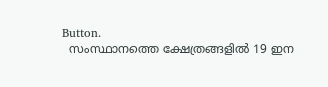Button.
  സംസ്ഥാനത്തെ ക്ഷേത്രങ്ങളിൽ 19 ഇന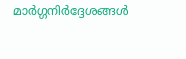മാർഗ്ഗനിർദ്ദേശങ്ങൾ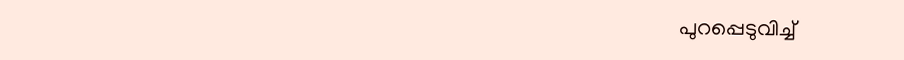പുറപ്പെടുവിച്ച്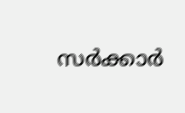സർക്കാർ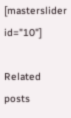[masterslider id="10"]

Related posts